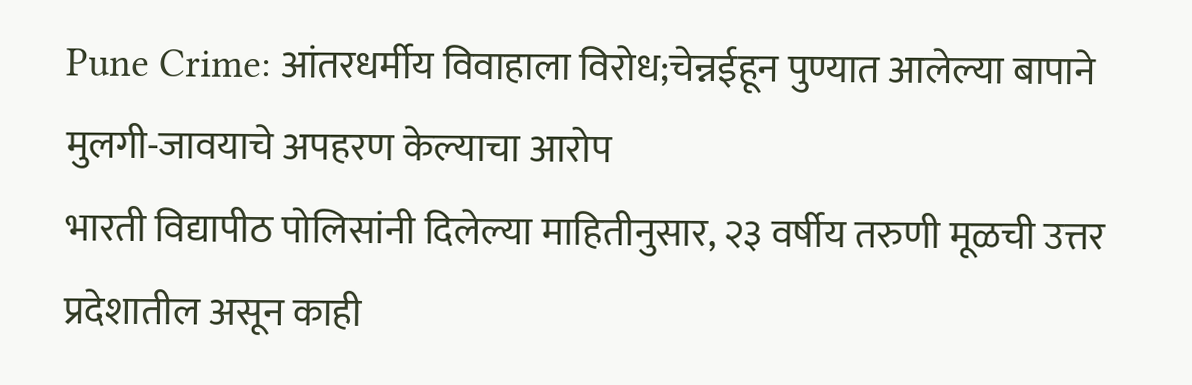Pune Crime: आंतरधर्मीय विवाहाला विरोध;चेन्नईहून पुण्यात आलेल्या बापाने मुलगी-जावयाचे अपहरण केल्याचा आरोप
भारती विद्यापीठ पोलिसांनी दिलेल्या माहितीनुसार, २३ वर्षीय तरुणी मूळची उत्तर प्रदेशातील असून काही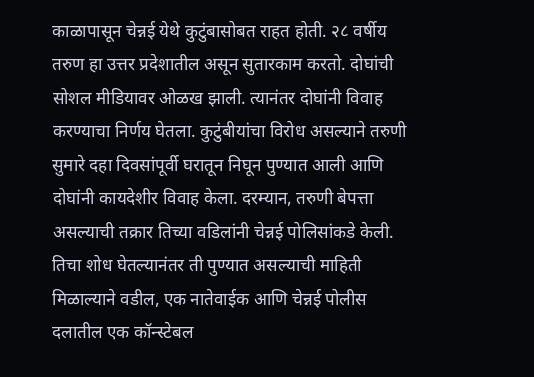काळापासून चेन्नई येथे कुटुंबासोबत राहत होती. २८ वर्षीय तरुण हा उत्तर प्रदेशातील असून सुतारकाम करतो. दोघांची सोशल मीडियावर ओळख झाली. त्यानंतर दोघांनी विवाह करण्याचा निर्णय घेतला. कुटुंबीयांचा विरोध असल्याने तरुणी सुमारे दहा दिवसांपूर्वी घरातून निघून पुण्यात आली आणि दोघांनी कायदेशीर विवाह केला. दरम्यान, तरुणी बेपत्ता असल्याची तक्रार तिच्या वडिलांनी चेन्नई पोलिसांकडे केली. तिचा शोध घेतल्यानंतर ती पुण्यात असल्याची माहिती मिळाल्याने वडील, एक नातेवाईक आणि चेन्नई पोलीस दलातील एक कॉन्स्टेबल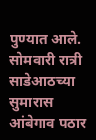पुण्यात आले.
सोमवारी रात्री साडेआठच्या सुमारास आंबेगाव पठार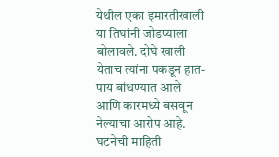येथील एका इमारतीखाली या तिघांनी जोडप्याला बोलावले. दोघे खाली येताच त्यांना पकडून हात-पाय बांधण्यात आले आणि कारमध्ये बसवून नेल्याचा आरोप आहे. घटनेची माहिती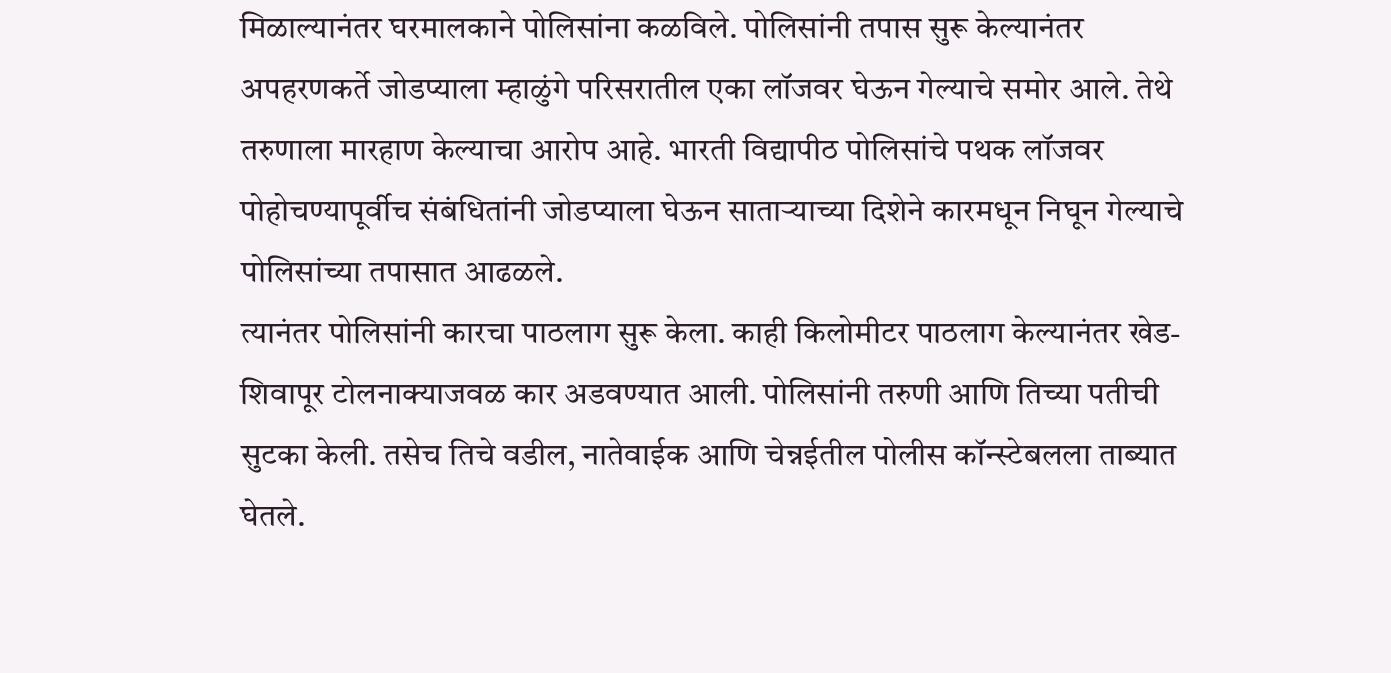मिळाल्यानंतर घरमालकाने पोलिसांना कळविले. पोलिसांनी तपास सुरू केल्यानंतर अपहरणकर्ते जोडप्याला म्हाळुंगे परिसरातील एका लॉजवर घेऊन गेल्याचे समोर आले. तेथे तरुणाला मारहाण केल्याचा आरोप आहे. भारती विद्यापीठ पोलिसांचे पथक लॉजवर पोहोचण्यापूर्वीच संबंधितांनी जोडप्याला घेऊन साताऱ्याच्या दिशेने कारमधून निघून गेल्याचे पोलिसांच्या तपासात आढळले.
त्यानंतर पोलिसांनी कारचा पाठलाग सुरू केला. काही किलोमीटर पाठलाग केल्यानंतर खेड-शिवापूर टोलनाक्याजवळ कार अडवण्यात आली. पोलिसांनी तरुणी आणि तिच्या पतीची सुटका केली. तसेच तिचे वडील, नातेवाईक आणि चेन्नईतील पोलीस कॉन्स्टेबलला ताब्यात घेतले.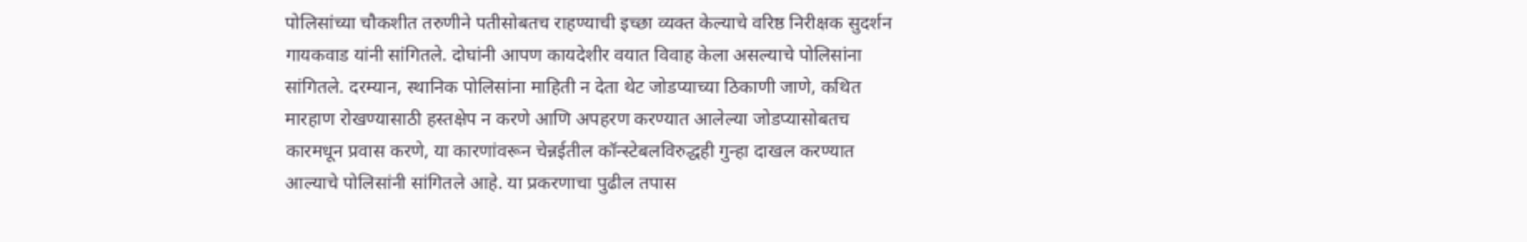पोलिसांच्या चौकशीत तरुणीने पतीसोबतच राहण्याची इच्छा व्यक्त केल्याचे वरिष्ठ निरीक्षक सुदर्शन गायकवाड यांनी सांगितले. दोघांनी आपण कायदेशीर वयात विवाह केला असल्याचे पोलिसांना सांगितले. दरम्यान, स्थानिक पोलिसांना माहिती न देता थेट जोडप्याच्या ठिकाणी जाणे, कथित मारहाण रोखण्यासाठी हस्तक्षेप न करणे आणि अपहरण करण्यात आलेल्या जोडप्यासोबतच कारमधून प्रवास करणे, या कारणांवरून चेन्नईतील कॉन्स्टेबलविरुद्धही गुन्हा दाखल करण्यात आल्याचे पोलिसांनी सांगितले आहे. या प्रकरणाचा पुढील तपास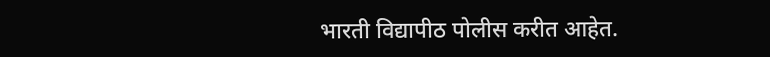भारती विद्यापीठ पोलीस करीत आहेत.